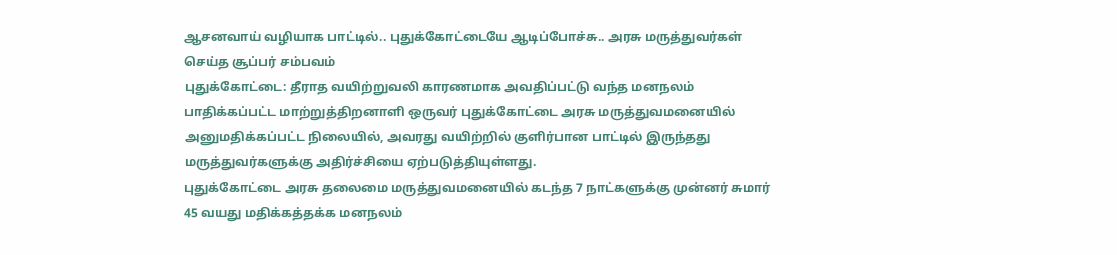ஆசனவாய் வழியாக பாட்டில்.. புதுக்கோட்டையே ஆடிப்போச்சு.. அரசு மருத்துவர்கள் செய்த சூப்பர் சம்பவம்
புதுக்கோட்டை: தீராத வயிற்றுவலி காரணமாக அவதிப்பட்டு வந்த மனநலம் பாதிக்கப்பட்ட மாற்றுத்திறனாளி ஒருவர் புதுக்கோட்டை அரசு மருத்துவமனையில் அனுமதிக்கப்பட்ட நிலையில், அவரது வயிற்றில் குளிர்பான பாட்டில் இருந்தது மருத்துவர்களுக்கு அதிர்ச்சியை ஏற்படுத்தியுள்ளது.
புதுக்கோட்டை அரசு தலைமை மருத்துவமனையில் கடந்த 7 நாட்களுக்கு முன்னர் சுமார் 45 வயது மதிக்கத்தக்க மனநலம்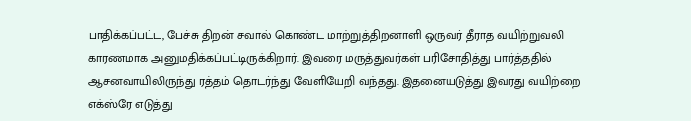பாதிக்கப்பட்ட, பேச்சு திறன் சவால் கொண்ட மாற்றுத்திறனாளி ஒருவர் தீராத வயிற்றுவலி காரணமாக அனுமதிக்கப்பட்டிருக்கிறார். இவரை மருத்துவர்கள் பரிசோதித்து பார்த்ததில் ஆசனவாயிலிருந்து ரத்தம் தொடர்ந்து வேளியேறி வந்தது. இதனையடுத்து இவரது வயிற்றை எக்ஸ்ரே எடுத்து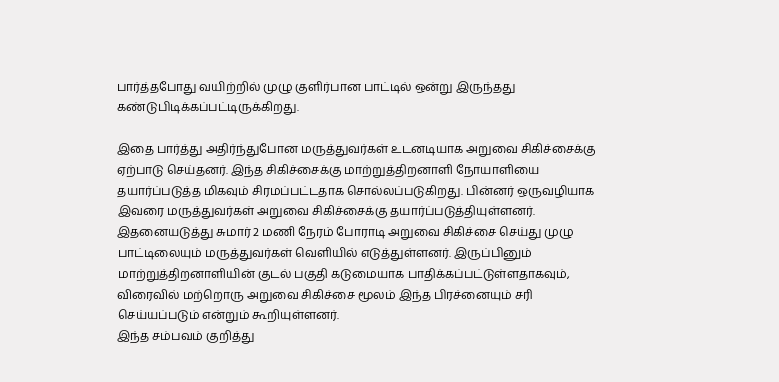பார்த்தபோது வயிற்றில் முழு குளிர்பான பாட்டில் ஒன்று இருந்தது கண்டுபிடிக்கப்பட்டிருக்கிறது.

இதை பார்த்து அதிர்ந்துபோன மருத்துவர்கள் உடனடியாக அறுவை சிகிச்சைக்கு ஏற்பாடு செய்தனர். இந்த சிகிச்சைக்கு மாற்றுத்திறனாளி நோயாளியை தயார்ப்படுத்த மிகவும் சிரமப்பட்டதாக சொல்லப்படுகிறது. பின்னர் ஒருவழியாக இவரை மருத்துவர்கள் அறுவை சிகிச்சைக்கு தயார்ப்படுத்தியுள்ளனர். இதனையடுத்து சுமார் 2 மணி நேரம் போராடி அறுவை சிகிச்சை செய்து முழு பாட்டிலையும் மருத்துவர்கள் வெளியில் எடுத்துள்ளனர். இருப்பினும் மாற்றுத்திறனாளியின் குடல் பகுதி கடுமையாக பாதிக்கப்பட்டுள்ளதாகவும், விரைவில் மற்றொரு அறுவை சிகிச்சை மூலம் இந்த பிரச்னையும் சரி செய்யப்படும் என்றும் கூறியுள்ளனர்.
இந்த சம்பவம் குறித்து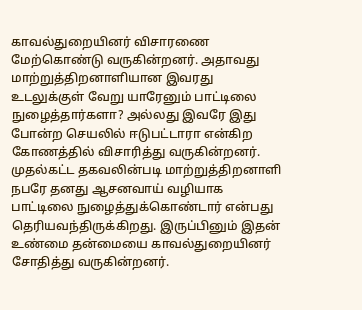காவல்துறையினர் விசாரணை மேற்கொண்டு வருகின்றனர். அதாவது மாற்றுத்திறனாளியான இவரது உடலுக்குள் வேறு யாரேனும் பாட்டிலை நுழைத்தார்களா? அல்லது இவரே இது போன்ற செயலில் ஈடுபட்டாரா என்கிற கோணத்தில் விசாரித்து வருகின்றனர். முதல்கட்ட தகவலின்படி மாற்றுத்திறனாளி நபரே தனது ஆசனவாய் வழியாக பாட்டிலை நுழைத்துக்கொண்டார் என்பது தெரியவந்திருக்கிறது. இருப்பினும் இதன் உண்மை தன்மையை காவல்துறையினர் சோதித்து வருகின்றனர்.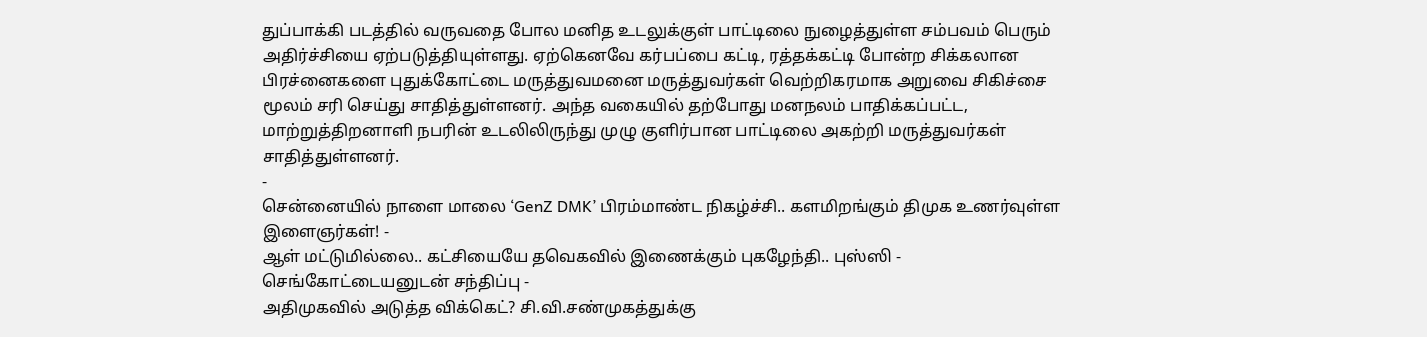துப்பாக்கி படத்தில் வருவதை போல மனித உடலுக்குள் பாட்டிலை நுழைத்துள்ள சம்பவம் பெரும் அதிர்ச்சியை ஏற்படுத்தியுள்ளது. ஏற்கெனவே கர்பப்பை கட்டி, ரத்தக்கட்டி போன்ற சிக்கலான பிரச்னைகளை புதுக்கோட்டை மருத்துவமனை மருத்துவர்கள் வெற்றிகரமாக அறுவை சிகிச்சை மூலம் சரி செய்து சாதித்துள்ளனர். அந்த வகையில் தற்போது மனநலம் பாதிக்கப்பட்ட, மாற்றுத்திறனாளி நபரின் உடலிலிருந்து முழு குளிர்பான பாட்டிலை அகற்றி மருத்துவர்கள் சாதித்துள்ளனர்.
-
சென்னையில் நாளை மாலை ‘GenZ DMK’ பிரம்மாண்ட நிகழ்ச்சி.. களமிறங்கும் திமுக உணர்வுள்ள இளைஞர்கள்! -
ஆள் மட்டுமில்லை.. கட்சியையே தவெகவில் இணைக்கும் புகழேந்தி.. புஸ்ஸி - செங்கோட்டையனுடன் சந்திப்பு -
அதிமுகவில் அடுத்த விக்கெட்? சி.வி.சண்முகத்துக்கு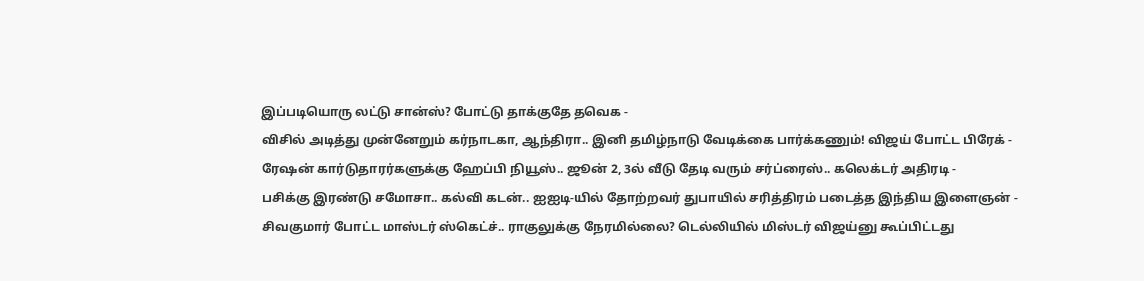இப்படியொரு லட்டு சான்ஸ்? போட்டு தாக்குதே தவெக -
விசில் அடித்து முன்னேறும் கர்நாடகா, ஆந்திரா.. இனி தமிழ்நாடு வேடிக்கை பார்க்கணும்! விஜய் போட்ட பிரேக் -
ரேஷன் கார்டுதாரர்களுக்கு ஹேப்பி நியூஸ்.. ஜூன் 2, 3ல் வீடு தேடி வரும் சர்ப்ரைஸ்.. கலெக்டர் அதிரடி -
பசிக்கு இரண்டு சமோசா.. கல்வி கடன்.. ஐஐடி-யில் தோற்றவர் துபாயில் சரித்திரம் படைத்த இந்திய இளைஞன் -
சிவகுமார் போட்ட மாஸ்டர் ஸ்கெட்ச்.. ராகுலுக்கு நேரமில்லை? டெல்லியில் மிஸ்டர் விஜய்னு கூப்பிட்டது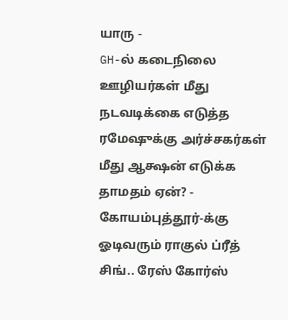யாரு -
GH-ல் கடைநிலை ஊழியர்கள் மீது நடவடிக்கை எடுத்த ரமேஷுக்கு அர்ச்சகர்கள் மீது ஆக்ஷன் எடுக்க தாமதம் ஏன்? -
கோயம்புத்தூர்-க்கு ஓடிவரும் ராகுல் ப்ரீத் சிங்.. ரேஸ் கோர்ஸ்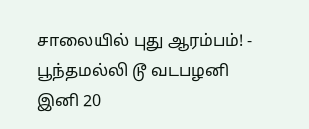சாலையில் புது ஆரம்பம்! -
பூந்தமல்லி டூ வடபழனி இனி 20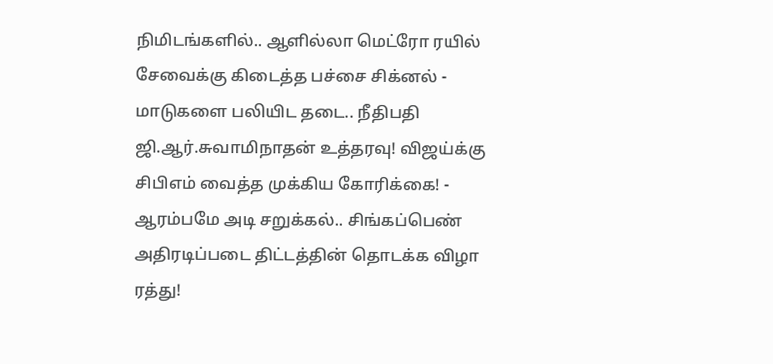நிமிடங்களில்.. ஆளில்லா மெட்ரோ ரயில் சேவைக்கு கிடைத்த பச்சை சிக்னல் -
மாடுகளை பலியிட தடை.. நீதிபதி ஜி.ஆர்.சுவாமிநாதன் உத்தரவு! விஜய்க்கு சிபிஎம் வைத்த முக்கிய கோரிக்கை! -
ஆரம்பமே அடி சறுக்கல்.. சிங்கப்பெண் அதிரடிப்படை திட்டத்தின் தொடக்க விழா ரத்து!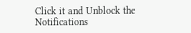Click it and Unblock the Notifications